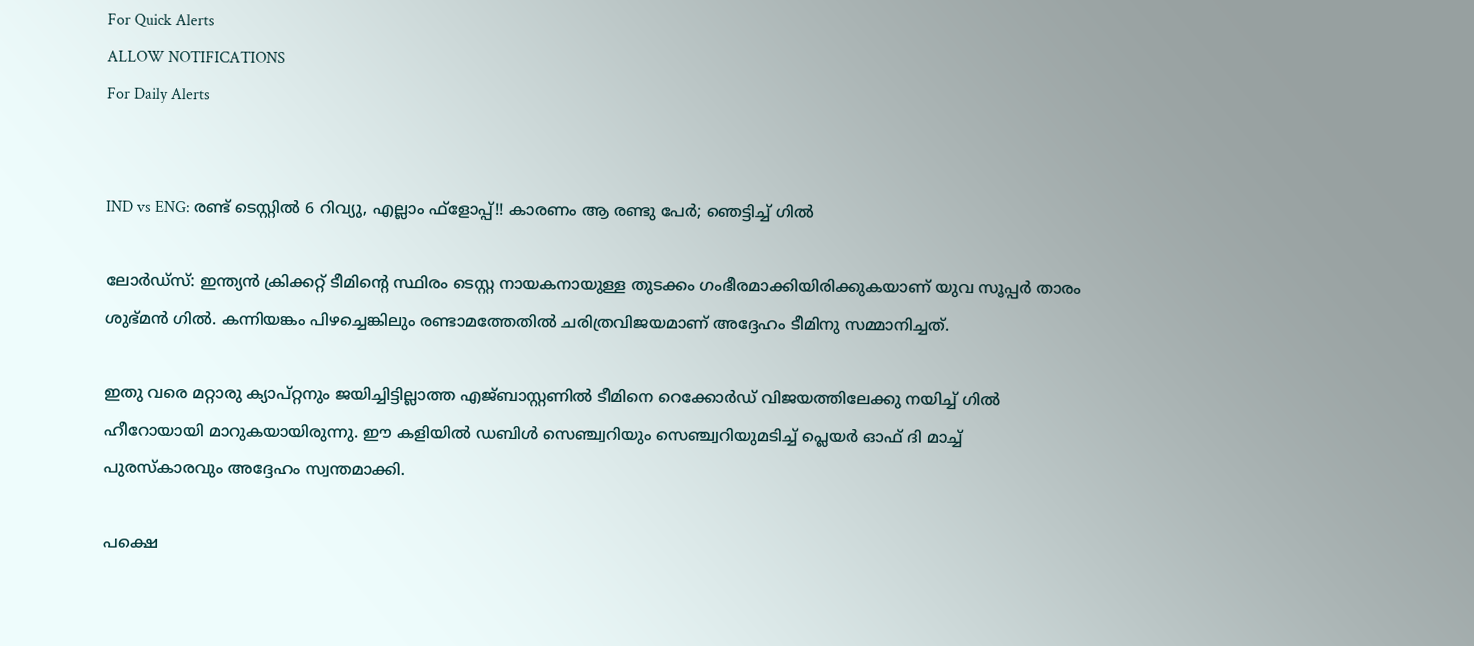For Quick Alerts
ALLOW NOTIFICATIONS
For Daily Alerts


IND vs ENG: രണ്ട് ടെസ്റ്റില്‍ 6 റിവ്യു, എല്ലാം ഫ്‌ളോപ്പ്!! കാരണം ആ രണ്ടു പേര്‍; ഞെട്ടിച്ച് ഗില്‍

ലോര്‍ഡ്‌സ്: ഇന്ത്യന്‍ ക്രിക്കറ്റ് ടീമിന്റെ സ്ഥിരം ടെസ്റ്റ നായകനായുള്ള തുടക്കം ഗംഭീരമാക്കിയിരിക്കുകയാണ് യുവ സൂപ്പര്‍ താരം ശുഭ്മന്‍ ഗില്‍. കന്നിയങ്കം പിഴച്ചെങ്കിലും രണ്ടാമത്തേതില്‍ ചരിത്രവിജയമാണ് അദ്ദേഹം ടീമിനു സമ്മാനിച്ചത്.

ഇതു വരെ മറ്റാരു ക്യാപ്റ്റനും ജയിച്ചിട്ടില്ലാത്ത എജ്ബാസ്റ്റണില്‍ ടീമിനെ റെക്കോര്‍ഡ് വിജയത്തിലേക്കു നയിച്ച് ഗില്‍ ഹീറോയായി മാറുകയായിരുന്നു. ഈ കളിയില്‍ ഡബിള്‍ സെഞ്ച്വറിയും സെഞ്ച്വറിയുമടിച്ച് പ്ലെയര്‍ ഓഫ് ദി മാച്ച് പുരസ്‌കാരവും അദ്ദേഹം സ്വന്തമാക്കി.

പക്ഷെ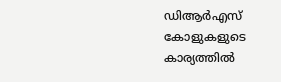ഡിആര്‍എസ് കോളുകളുടെ കാര്യത്തില്‍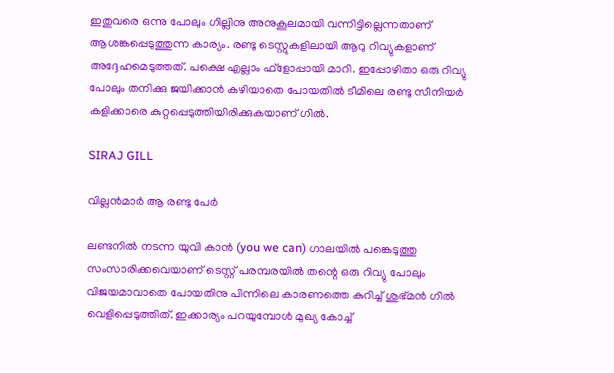ഇതുവരെ ഒന്നു പോലും ഗില്ലിനു അനുകൂലമായി വന്നിട്ടില്ലെന്നതാണ് ആശങ്കപ്പെടുത്തുന്ന കാര്യം. രണ്ടു ടെസ്റ്റുകളിലായി ആറു റിവ്യുകളാണ് അദ്ദേഹമെടുത്തത്. പക്ഷെ എല്ലാം ഫ്‌ളോപ്പായി മാറി. ഇപ്പോഴിതാ ഒരു റിവ്യു പോലും തനിക്കു ജയിക്കാന്‍ കഴിയാതെ പോയതില്‍ ടീമിലെ രണ്ടു സീനിയര്‍ കളിക്കാരെ കുറ്റപ്പെടുത്തിയിരിക്കുകയാണ് ഗില്‍.

SIRAJ GILL

വില്ലന്‍മാര്‍ ആ രണ്ടു പേര്‍

ലണ്ടനില്‍ നടന്ന യുവി കാന്‍ (you we can) ഗാലയില്‍ പങ്കെടുത്തു സംസാരിക്കവെയാണ് ടെസ്റ്റ് പരമ്പരയില്‍ തന്റെ ഒരു റിവ്യു പോലും വിജയമാവാതെ പോയതിനു പിന്നിലെ കാരണത്തെ കുറിച്ച് ശുഭ്മന്‍ ഗില്‍ വെളിപ്പെടുത്തിത്. ഇക്കാര്യം പറയുമ്പോള്‍ മുഖ്യ കോച്ച്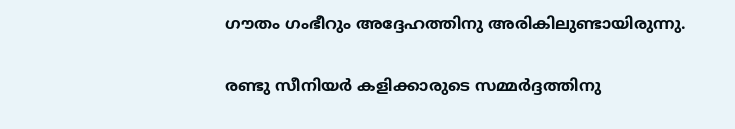ഗൗതം ഗംഭീറും അദ്ദേഹത്തിനു അരികിലുണ്ടായിരുന്നു.

രണ്ടു സീനിയര്‍ കളിക്കാരുടെ സമ്മര്‍ദ്ദത്തിനു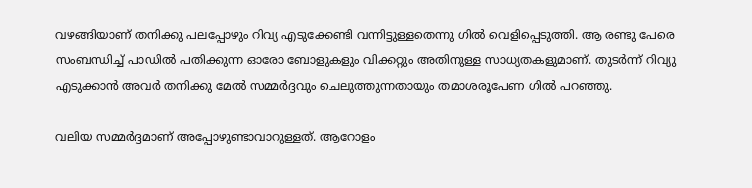വഴങ്ങിയാണ് തനിക്കു പലപ്പോഴും റിവ്യ എടുക്കേണ്ടി വന്നിട്ടുള്ളതെന്നു ഗില്‍ വെളിപ്പെടുത്തി. ആ രണ്ടു പേരെ സംബന്ധിച്ച് പാഡില്‍ പതിക്കുന്ന ഓരോ ബോളുകളും വിക്കറ്റും അതിനുള്ള സാധ്യതകളുമാണ്. തുടര്‍ന്ന് റിവ്യു എടുക്കാന്‍ അവര്‍ തനിക്കു മേല്‍ സമ്മര്‍ദ്ദവും ചെലുത്തുന്നതായും തമാശരൂപേണ ഗില്‍ പറഞ്ഞു.

വലിയ സമ്മര്‍ദ്ദമാണ് അപ്പോഴുണ്ടാവാറുള്ളത്. ആറോളം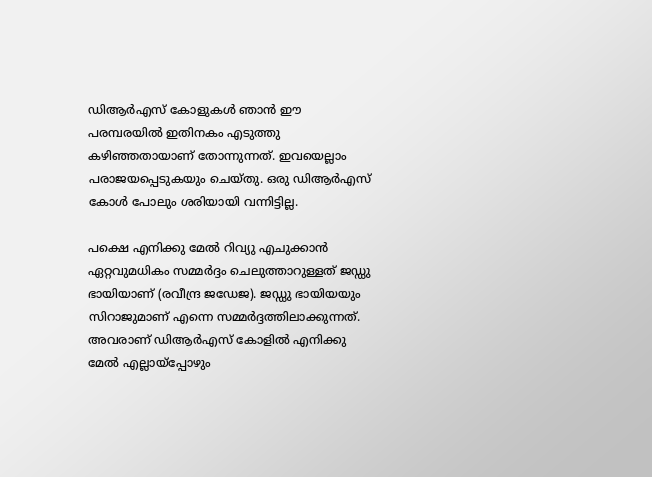ഡിആര്‍എസ് കോളുകള്‍ ഞാന്‍ ഈ പരമ്പരയില്‍ ഇതിനകം എടുത്തു കഴിഞ്ഞതായാണ് തോന്നുന്നത്. ഇവയെല്ലാം പരാജയപ്പെടുകയും ചെയ്തു. ഒരു ഡിആര്‍എസ് കോള്‍ പോലും ശരിയായി വന്നിട്ടില്ല.

പക്ഷെ എനിക്കു മേല്‍ റിവ്യു എചുക്കാന്‍ ഏറ്റവുമധികം സമ്മര്‍ദ്ദം ചെലുത്താറുള്ളത് ജഡ്ഡു ഭായിയാണ് (രവീന്ദ്ര ജഡേജ). ജഡ്ഡു ഭായിയയും സിറാജുമാണ് എന്നെ സമ്മര്‍ദ്ദത്തിലാക്കുന്നത്. അവരാണ് ഡിആര്‍എസ് കോളില്‍ എനിക്കു മേല്‍ എല്ലായ്‌പ്പോഴും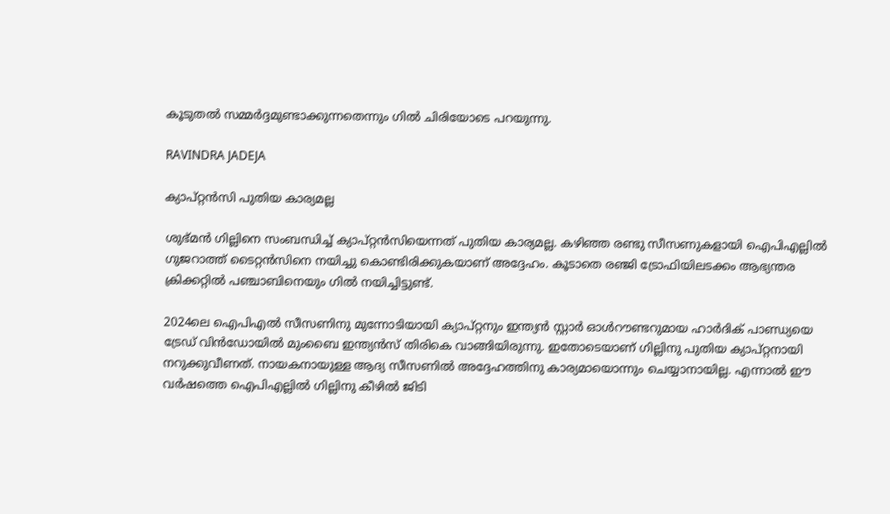കൂടുതല്‍ സമ്മര്‍ദ്ദമുണ്ടാക്കുന്നതെന്നും ഗില്‍ ചിരിയോടെ പറയുന്നു.

RAVINDRA JADEJA

ക്യാപ്റ്റന്‍സി പുതിയ കാര്യമല്ല

ശുഭ്മന്‍ ഗില്ലിനെ സംബന്ധിച്ച് ക്യാപ്റ്റന്‍സിയെന്നത് പുതിയ കാര്യമല്ല. കഴിഞ്ഞ രണ്ടു സീസണുകളായി ഐപിഎല്ലില്‍ ഗുജറാത്ത് ടൈറ്റന്‍സിനെ നയിച്ചു കൊണ്ടിരിക്കുകയാണ് അദ്ദേഹം. കൂടാതെ രഞ്ജി ട്രോഫിയിലടക്കം ആഭ്യന്തര ക്രിക്കറ്റില്‍ പഞ്ചാബിനെയും ഗില്‍ നയിച്ചിട്ടുണ്ട്.

2024ലെ ഐപിഎല്‍ സീസണിനു മുന്നോടിയായി ക്യാപ്റ്റനും ഇന്ത്യന്‍ സ്റ്റാര്‍ ഓള്‍റൗണ്ടറുമായ ഹാര്‍ദിക് പാണ്ഡ്യയെ ട്രേഡ് വിന്‍ഡോയില്‍ മുംബൈ ഇന്ത്യന്‍സ് തിരികെ വാങ്ങിയിരുന്നു. ഇതോടെയാണ് ഗില്ലിനു പുതിയ ക്യാപ്റ്റനായി നറുക്കുവീണത്. നായകനായുള്ള ആദ്യ സീസണില്‍ അദ്ദേഹത്തിനു കാര്യമായൊന്നും ചെയ്യാനായില്ല. എന്നാല്‍ ഈ വര്‍ഷത്തെ ഐപിഎല്ലില്‍ ഗില്ലിനു കീഴില്‍ ജിടി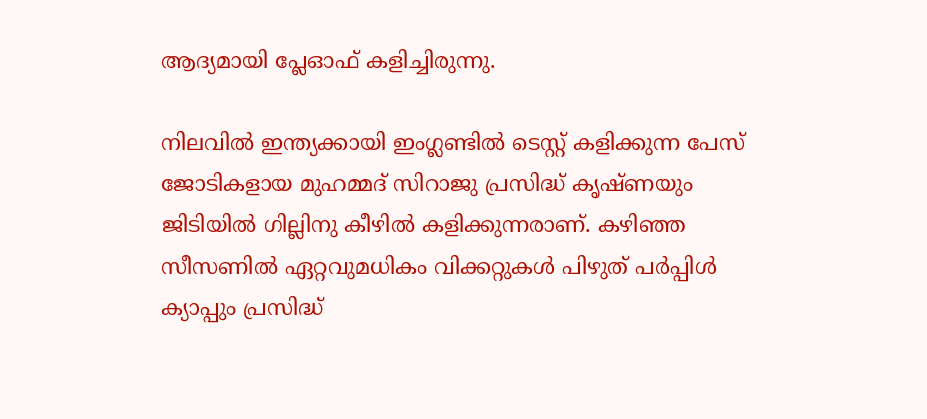ആദ്യമായി പ്ലേഓഫ് കളിച്ചിരുന്നു.

നിലവില്‍ ഇന്ത്യക്കായി ഇംഗ്ലണ്ടില്‍ ടെസ്റ്റ് കളിക്കുന്ന പേസ് ജോടികളായ മുഹമ്മദ് സിറാജു പ്രസിദ്ധ് കൃഷ്ണയും ജിടിയില്‍ ഗില്ലിനു കീഴില്‍ കളിക്കുന്നരാണ്. കഴിഞ്ഞ സീസണില്‍ ഏറ്റവുമധികം വിക്കറ്റുകള്‍ പിഴുത് പര്‍പ്പിള്‍ ക്യാപ്പും പ്രസിദ്ധ്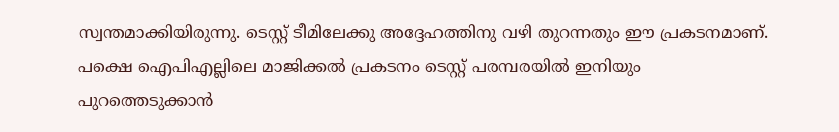സ്വന്തമാക്കിയിരുന്നു. ടെസ്റ്റ് ടീമിലേക്കു അദ്ദേഹത്തിനു വഴി തുറന്നതും ഈ പ്രകടനമാണ്. പക്ഷെ ഐപിഎല്ലിലെ മാജിക്കല്‍ പ്രകടനം ടെസ്റ്റ് പരമ്പരയില്‍ ഇനിയും പുറത്തെടുക്കാന്‍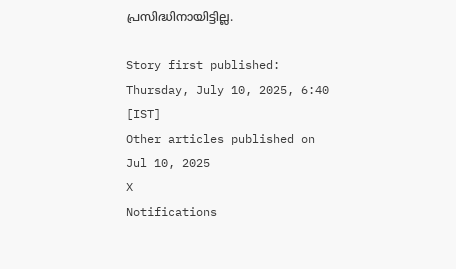പ്രസിദ്ധിനായിട്ടില്ല.

Story first published: Thursday, July 10, 2025, 6:40 [IST]
Other articles published on Jul 10, 2025
X
Notifications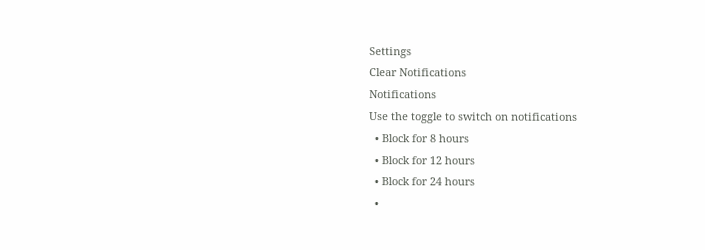Settings
Clear Notifications
Notifications
Use the toggle to switch on notifications
  • Block for 8 hours
  • Block for 12 hours
  • Block for 24 hours
  •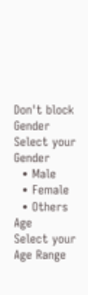Don't block
Gender
Select your Gender
  • Male
  • Female
  • Others
Age
Select your Age Range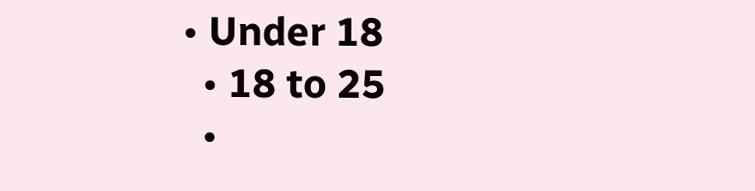• Under 18
  • 18 to 25
  •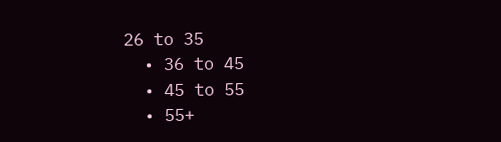26 to 35
  • 36 to 45
  • 45 to 55
  • 55+